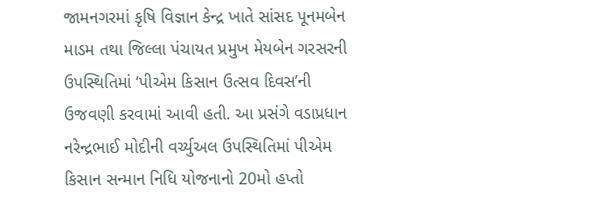જામનગરમાં કૃષિ વિજ્ઞાન કેન્દ્ર ખાતે સાંસદ પૂનમબેન માડમ તથા જિલ્લા પંચાયત પ્રમુખ મેયબેન ગરસરની ઉપસ્થિતિમાં ‘પીએમ કિસાન ઉત્સવ દિવસ’ની ઉજવણી કરવામાં આવી હતી. આ પ્રસંગે વડાપ્રધાન નરેન્દ્રભાઈ મોદીની વર્ચ્યુઅલ ઉપસ્થિતિમાં પીએમ કિસાન સન્માન નિધિ યોજનાનો 20મો હપ્તો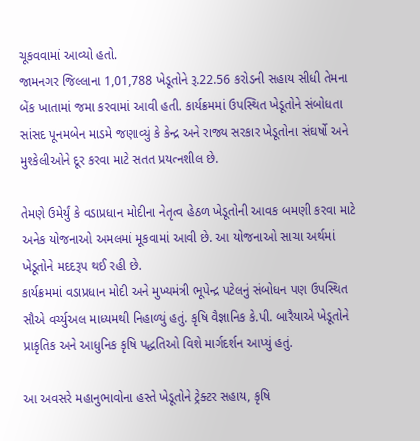ચૂકવવામાં આવ્યો હતો.
જામનગર જિલ્લાના 1,01,788 ખેડૂતોને રૂ.22.56 કરોડની સહાય સીધી તેમના બેંક ખાતામાં જમા કરવામાં આવી હતી. કાર્યક્રમમાં ઉપસ્થિત ખેડૂતોને સંબોધતા સાંસદ પૂનમબેન માડમે જણાવ્યું કે કેન્દ્ર અને રાજ્ય સરકાર ખેડૂતોના સંઘર્ષો અને મુશ્કેલીઓને દૂર કરવા માટે સતત પ્રયત્નશીલ છે.

તેમણે ઉમેર્યું કે વડાપ્રધાન મોદીના નેતૃત્વ હેઠળ ખેડૂતોની આવક બમણી કરવા માટે અનેક યોજનાઓ અમલમાં મૂકવામાં આવી છે. આ યોજનાઓ સાચા અર્થમાં ખેડૂતોને મદદરૂપ થઈ રહી છે.
કાર્યક્રમમાં વડાપ્રધાન મોદી અને મુખ્યમંત્રી ભૂપેન્દ્ર પટેલનું સંબોધન પણ ઉપસ્થિત સૌએ વર્ચ્યુઅલ માધ્યમથી નિહાળ્યું હતું. કૃષિ વૈજ્ઞાનિક કે.પી. બારૈયાએ ખેડૂતોને પ્રાકૃતિક અને આધુનિક કૃષિ પદ્ધતિઓ વિશે માર્ગદર્શન આપ્યું હતું.

આ અવસરે મહાનુભાવોના હસ્તે ખેડૂતોને ટ્રેક્ટર સહાય, કૃષિ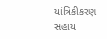યાંત્રિકીકરણ સહાય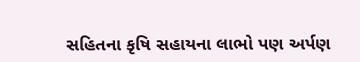સહિતના કૃષિ સહાયના લાભો પણ અર્પણ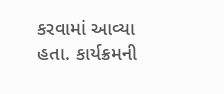કરવામાં આવ્યા હતા. કાર્યક્રમની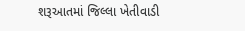શરૂઆતમાં જિલ્લા ખેતીવાડી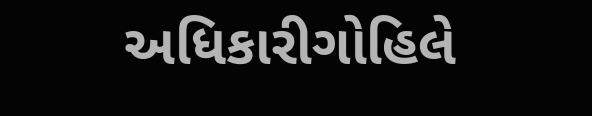અધિકારીગોહિલે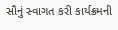સૌનું સ્વાગત કરી કાર્યક્રમની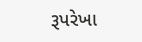રૂપરેખા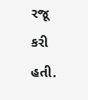રજૂ કરી હતી.